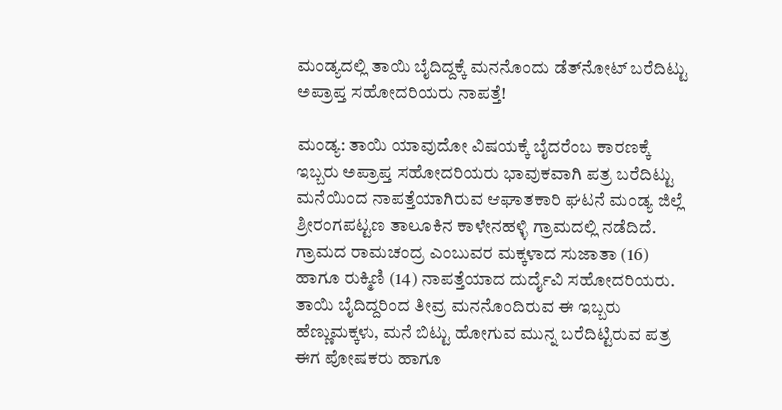ಮಂಡ್ಯದಲ್ಲಿ ತಾಯಿ ಬೈದಿದ್ದಕ್ಕೆ ಮನನೊಂದು ಡೆತ್‌ನೋಟ್ ಬರೆದಿಟ್ಟು ಅಪ್ರಾಪ್ತ ಸಹೋದರಿಯರು ನಾಪತ್ತೆ!

ಮಂಡ್ಯ: ತಾಯಿ ಯಾವುದೋ ವಿಷಯಕ್ಕೆ ಬೈದರೆಂಬ ಕಾರಣಕ್ಕೆ ಇಬ್ಬರು ಅಪ್ರಾಪ್ತ ಸಹೋದರಿಯರು ಭಾವುಕವಾಗಿ ಪತ್ರ ಬರೆದಿಟ್ಟು ಮನೆಯಿಂದ ನಾಪತ್ತೆಯಾಗಿರುವ ಆಘಾತಕಾರಿ ಘಟನೆ ಮಂಡ್ಯ ಜಿಲ್ಲೆ ಶ್ರೀರಂಗಪಟ್ಟಣ ತಾಲೂಕಿನ ಕಾಳೇನಹಳ್ಳಿ ಗ್ರಾಮದಲ್ಲಿ ನಡೆದಿದೆ. ಗ್ರಾಮದ ರಾಮಚಂದ್ರ ಎಂಬುವರ ಮಕ್ಕಳಾದ ಸುಜಾತಾ (16) ಹಾಗೂ ರುಕ್ಮಿಣಿ (14) ನಾಪತ್ತೆಯಾದ ದುರ್ದೈವಿ ಸಹೋದರಿಯರು. ತಾಯಿ ಬೈದಿದ್ದರಿಂದ ತೀವ್ರ ಮನನೊಂದಿರುವ ಈ ಇಬ್ಬರು ಹೆಣ್ಣುಮಕ್ಕಳು, ಮನೆ ಬಿಟ್ಟು ಹೋಗುವ ಮುನ್ನ ಬರೆದಿಟ್ಟಿರುವ ಪತ್ರ ಈಗ ಪೋಷಕರು ಹಾಗೂ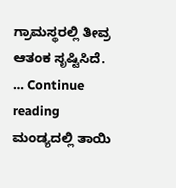ಗ್ರಾಮಸ್ಥರಲ್ಲಿ ತೀವ್ರ ಆತಂಕ ಸೃಷ್ಟಿಸಿದೆ. … Continue reading ಮಂಡ್ಯದಲ್ಲಿ ತಾಯಿ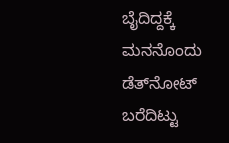ಬೈದಿದ್ದಕ್ಕೆ ಮನನೊಂದು ಡೆತ್‌ನೋಟ್ ಬರೆದಿಟ್ಟು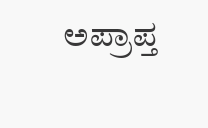ಅಪ್ರಾಪ್ತ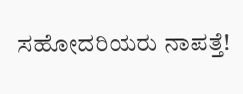ಸಹೋದರಿಯರು ನಾಪತ್ತೆ!